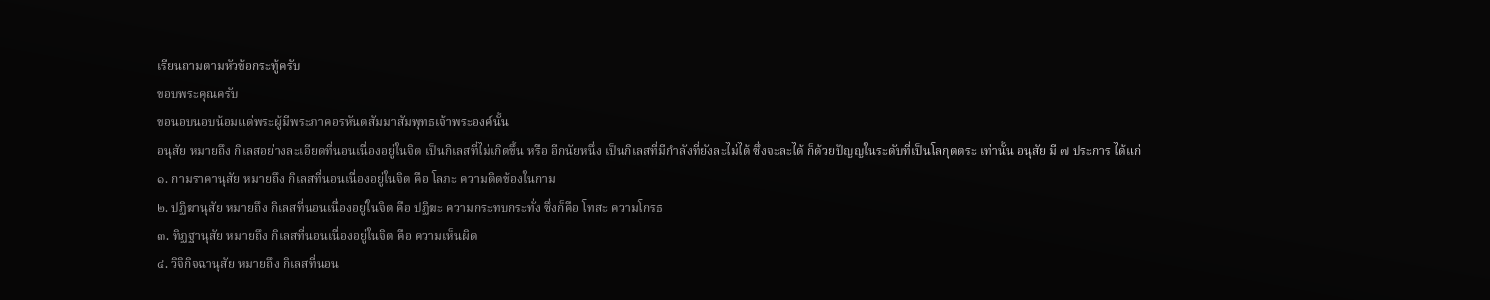เรียนถามตามหัวข้อกระทู้ครับ
ขอบพระคุณครับ
ขอนอบนอบน้อมแด่พระผู้มีพระภาคอรหันตสัมมาสัมพุทธเจ้าพระองค์นั้น
อนุสัย หมายถึง กิเลสอย่างละเอียดที่นอนเนื่องอยู่ในจิต เป็นกิเลสที่ไม่เกิดขึ้น หรือ อีกนัยหนึ่ง เป็นกิเลสที่มีกำลังที่ยังละไม่ได้ ซึ่งจะละได้ ก็ด้วยปัญญในระดับที่เป็นโลกุตตระ เท่านั้น อนุสัย มี ๗ ประการ ได้แก่
๑. กามราคานุสัย หมายถึง กิเลสที่นอนเนื่องอยู่ในจิต คือ โลภะ ความติดข้องในกาม
๒. ปฏิฆานุสัย หมายถึง กิเลสที่นอนเนื่องอยู่ในจิต คือ ปฏิฆะ ความกระทบกระทั่ง ซึ่งก็คือ โทสะ ความโกรธ
๓. ทิฏฐานุสัย หมายถึง กิเลสที่นอนเนื่องอยู่ในจิต คือ ความเห็นผิด
๔. วิจิกิจฉานุสัย หมายถึง กิเลสที่นอน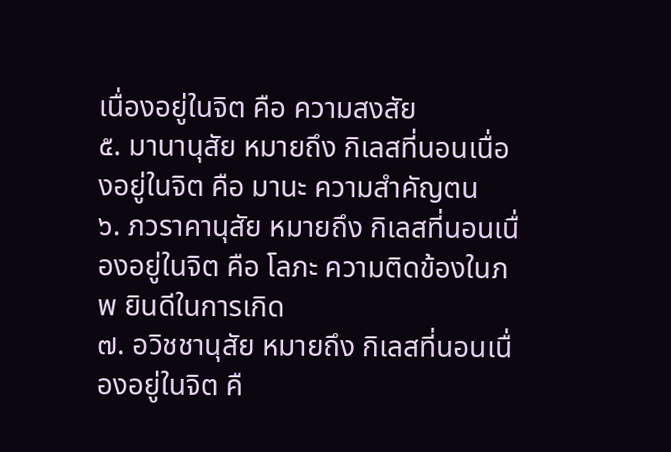เนื่องอยู่ในจิต คือ ความสงสัย
๕. มานานุสัย หมายถึง กิเลสที่นอนเนื่องอยู่ในจิต คือ มานะ ความสำคัญตน
๖. ภวราคานุสัย หมายถึง กิเลสที่นอนเนื่องอยู่ในจิต คือ โลภะ ความติดข้องในภพ ยินดีในการเกิด
๗. อวิชชานุสัย หมายถึง กิเลสที่นอนเนื่องอยู่ในจิต คื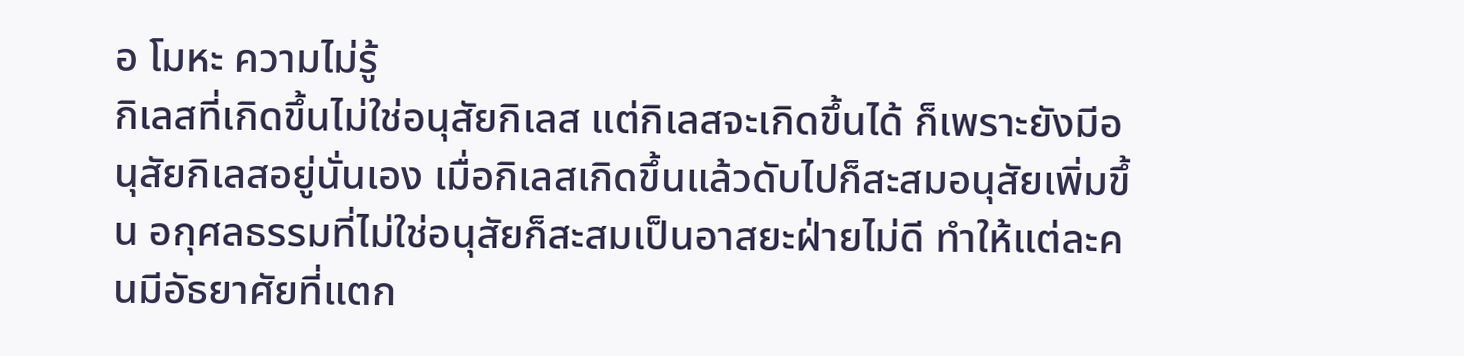อ โมหะ ความไม่รู้
กิเลสที่เกิดขึ้นไม่ใช่อนุสัยกิเลส แต่กิเลสจะเกิดขึ้นได้ ก็เพราะยังมีอนุสัยกิเลสอยู่นั่นเอง เมื่อกิเลสเกิดขึ้นแล้วดับไปก็สะสมอนุสัยเพิ่มขึ้น อกุศลธรรมที่ไม่ใช่อนุสัยก็สะสมเป็นอาสยะฝ่ายไม่ดี ทำให้แต่ละคนมีอัธยาศัยที่แตก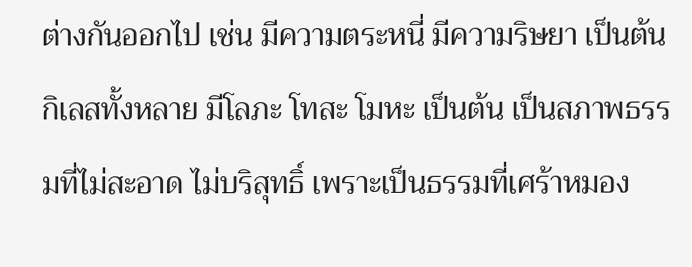ต่างกันออกไป เช่น มีความตระหนี่ มีความริษยา เป็นต้น
กิเลสทั้งหลาย มีโลภะ โทสะ โมหะ เป็นต้น เป็นสภาพธรรมที่ไม่สะอาด ไม่บริสุทธิ์ เพราะเป็นธรรมที่เศร้าหมอง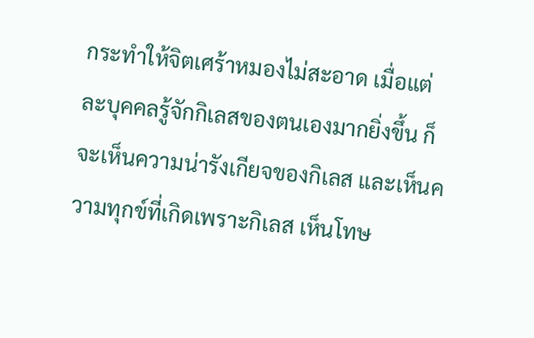กระทำให้จิตเศร้าหมองไม่สะอาด เมื่อแต่ละบุคคลรู้จักกิเลสของตนเองมากยิ่งขึ้น ก็จะเห็นความน่ารังเกียจของกิเลส และเห็นความทุกข์ที่เกิดเพราะกิเลส เห็นโทษ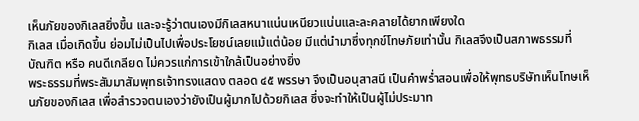เห็นภัยของกิเลสยิ่งขึ้น และจะรู้ว่าตนเองมีกิเลสหนาแน่นเหนียวแน่นและละคลายได้ยากเพียงใด
กิเลส เมื่อเกิดขึ้น ย่อมไม่เป็นไปเพื่อประโยชน์เลยแม้แต่น้อย มีแต่นำมาซึ่งทุกข์โทษภัยเท่านั้น กิเลสจึงเป็นสภาพธรรมที่บัณฑิต หรือ คนดีเกลียด ไม่ควรแก่การเข้าใกล้เป็นอย่างยิ่ง
พระธรรมที่พระสัมมาสัมพุทธเจ้าทรงแสดง ตลอด ๔๕ พรรษา จึงเป็นอนุสาสนี เป็นคำพร่ำสอนเพื่อให้พุทธบริษัทเห็นโทษเห็นภัยของกิเลส เพื่อสำรวจตนเองว่ายังเป็นผู้มากไปด้วยกิเลส ซึ่งจะทำให้เป็นผู้ไม่ประมาท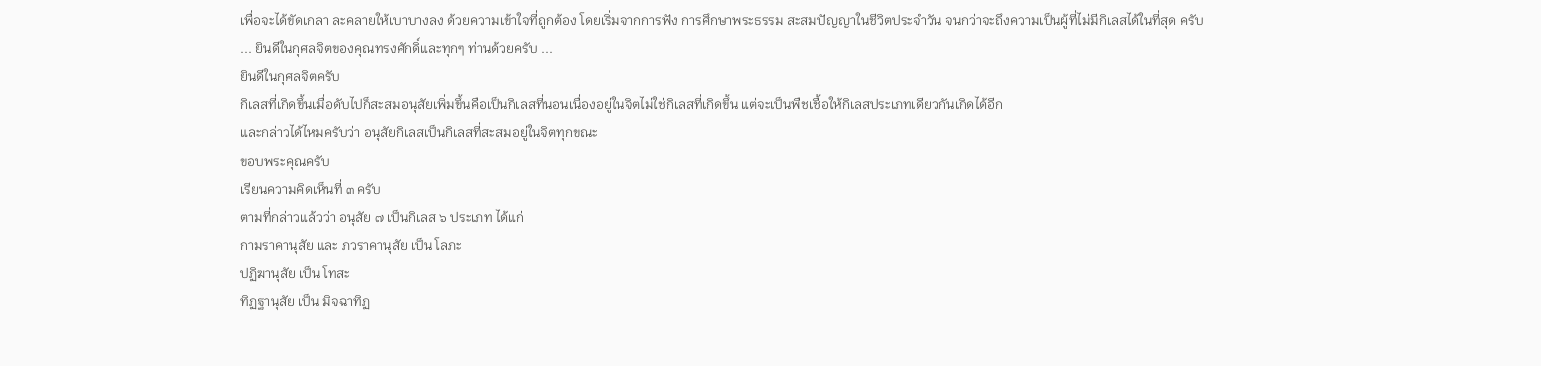เพื่อจะได้ขัดเกลา ละคลายให้เบาบางลง ด้วยความเข้าใจที่ถูกต้อง โดยเริ่มจากการฟัง การศึกษาพระธรรม สะสมปัญญาในชีวิตประจำวัน จนกว่าจะถึงความเป็นผู้ที่ไม่มีกิเลสได้ในที่สุด ครับ
... ยินดีในกุศลจิตของคุณทรงศักดิ์และทุกๆ ท่านด้วยครับ ...
ยินดีในกุศลจิตครับ
กิเลสที่เกิดขึ้นเมื่อดับไปก็สะสมอนุสัยเพิ่มขึ้นคือเป็นกิเลสที่นอนเนื่องอยู่ในจิตไม่ใช่กิเลสที่เกิดขึ้น แต่จะเป็นพืชเชื้อให้กิเลสประเภทเดียวกันเกิดได้อีก
และกล่าวได้ไหมครับว่า อนุสัยกิเลสเป็นกิเลสที่สะสมอยู่ในจิตทุกขณะ
ขอบพระคุณครับ
เรียนความคิดเห็นที่ ๓ ครับ
ตามที่กล่าวแล้วว่า อนุสัย ๗ เป็นกิเลส ๖ ประเภท ได้แก่
กามราคานุสัย และ ภวราคานุสัย เป็น โลภะ
ปฏิฆานุสัย เป็น โทสะ
ทิฏฐานุสัย เป็น มิจฉาทิฏ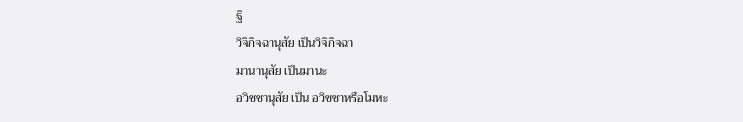ฐิ
วิจิกิจฉานุสัย เป็นวิจิกิจฉา
มานานุสัย เป็นมานะ
อวิชชานุสัย เป็น อวิชชาหรือโมหะ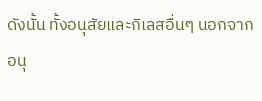ดังนั้น ทั้งอนุสัยและกิเลสอื่นๆ นอกจากอนุ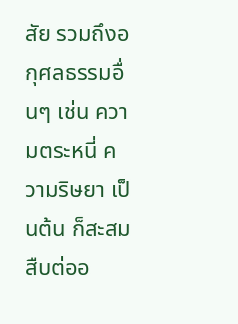สัย รวมถึงอกุศลธรรมอื่นๆ เช่น ความตระหนี่ ความริษยา เป็นต้น ก็สะสมสืบต่ออ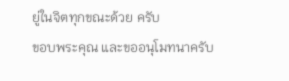ยู่ในจิตทุกขณะด้วย ครับ
ขอบพระคุณ และขออนุโมทนาครับ